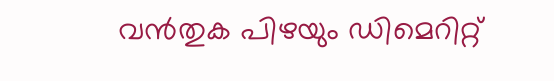വൻതുക പിഴയും ഡിമെറിറ്റ്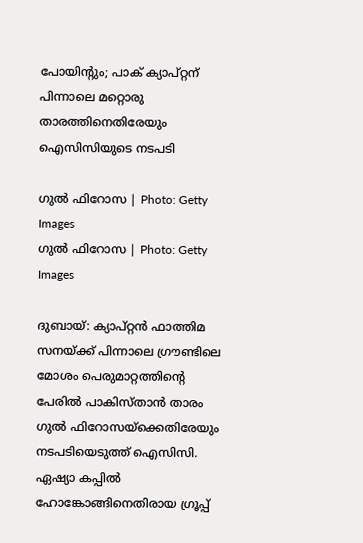പോയിന്റും; പാക് ക്യാപ്റ്റന് പിന്നാലെ മറ്റൊരു താരത്തിനെതിരേയും ഐസിസിയുടെ നടപടി

ഗുല്‍ ഫിറോസ | Photo: Getty Images
ഗുല്‍ ഫിറോസ | Photo: Getty Images

ദുബായ്: ക്യാപ്റ്റൻ ഫാത്തിമ സനയ്ക്ക് പിന്നാലെ ഗ്രൗണ്ടിലെ മോശം പെരുമാറ്റത്തിന്റെ പേരിൽ പാകിസ്താൻ താരം ഗുൽ ഫിറോസയ്‌ക്കെതിരേയും നടപടിയെടുത്ത് ഐസിസി. ഏഷ്യാ കപ്പിൽ ഹോങ്കോങ്ങിനെതിരായ ഗ്രൂപ്പ്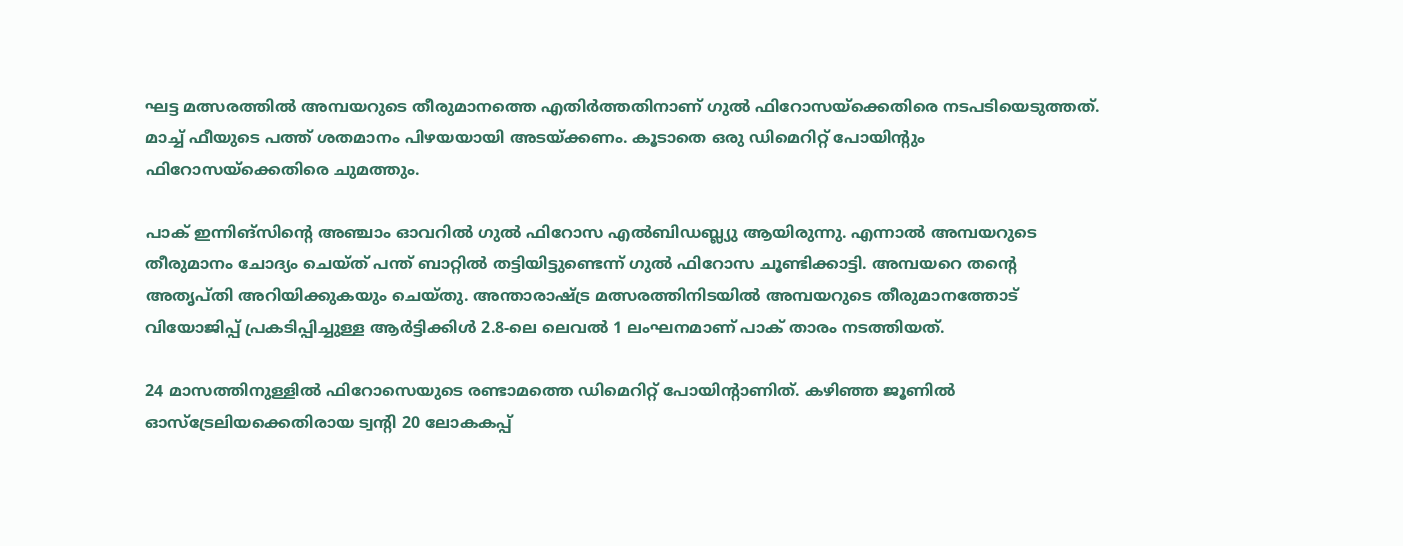ഘട്ട മത്സരത്തിൽ അമ്പയറുടെ തീരുമാനത്തെ എതിർത്തതിനാണ് ഗുൽ ഫിറോസയ്‌ക്കെതിരെ നടപടിയെടുത്തത്. മാച്ച് ഫീയുടെ പത്ത് ശതമാനം പിഴയയായി അടയ്ക്കണം. കൂടാതെ ഒരു ഡിമെറിറ്റ് പോയിന്റും ഫിറോസയ്‌ക്കെതിരെ ചുമത്തും.

പാക് ഇന്നിങ്‌സിന്റെ അഞ്ചാം ഓവറിൽ ഗുൽ ഫിറോസ എൽബിഡബ്ല്യു ആയിരുന്നു. എന്നാൽ അമ്പയറുടെ തീരുമാനം ചോദ്യം ചെയ്ത് പന്ത് ബാറ്റിൽ തട്ടിയിട്ടുണ്ടെന്ന് ഗുൽ ഫിറോസ ചൂണ്ടിക്കാട്ടി. അമ്പയറെ തന്റെ അതൃപ്തി അറിയിക്കുകയും ചെയ്തു. അന്താരാഷ്ട്ര മത്സരത്തിനിടയിൽ അമ്പയറുടെ തീരുമാനത്തോട് വിയോജിപ്പ് പ്രകടിപ്പിച്ചുള്ള ആർട്ടിക്കിൾ 2.8-ലെ ലെവൽ 1 ലംഘനമാണ് പാക് താരം നടത്തിയത്.

24 മാസത്തിനുള്ളിൽ ഫിറോസെയുടെ രണ്ടാമത്തെ ഡിമെറിറ്റ് പോയിന്റാണിത്. കഴിഞ്ഞ ജൂണിൽ ഓസ്‌ട്രേലിയക്കെതിരായ ട്വന്റി 20 ലോകകപ്പ്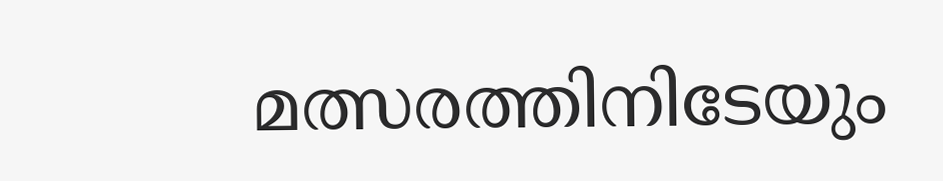മത്സരത്തിനിടേയും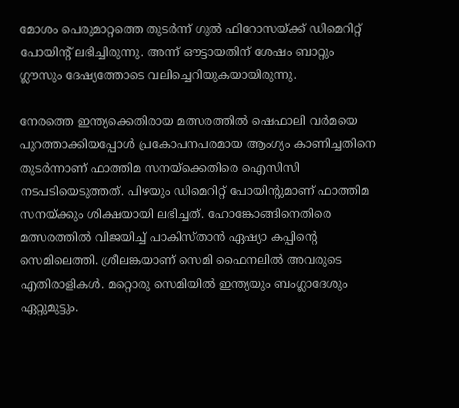മോശം പെരുമാറ്റത്തെ തുടർന്ന് ഗുൽ ഫിറോസയ്ക്ക് ഡിമെറിറ്റ് പോയിന്റ് ലഭിച്ചിരുന്നു. അന്ന് ഔട്ടായതിന് ശേഷം ബാറ്റും ഗ്ലൗസും ദേഷ്യത്തോടെ വലിച്ചെറിയുകയായിരുന്നു.

നേരത്തെ ഇന്ത്യക്കെതിരായ മത്സരത്തിൽ ഷെഫാലി വർമയെ പുറത്താക്കിയപ്പോൾ പ്രകോപനപരമായ ആംഗ്യം കാണിച്ചതിനെ തുടർന്നാണ് ഫാത്തിമ സനയ്‌ക്കെതിരെ ഐസിസി നടപടിയെടുത്തത്. പിഴയും ഡിമെറിറ്റ് പോയിന്റുമാണ് ഫാത്തിമ സനയ്ക്കും ശിക്ഷയായി ലഭിച്ചത്. ഹോങ്കോങ്ങിനെതിരെ മത്സരത്തിൽ വിജയിച്ച് പാകിസ്താൻ ഏഷ്യാ കപ്പിന്റെ സെമിലെത്തി. ശ്രീലങ്കയാണ് സെമി ഫൈനലിൽ അവരുടെ എതിരാളികൾ. മറ്റൊരു സെമിയിൽ ഇന്ത്യയും ബംഗ്ലാദേശും ഏറ്റുമുട്ടും.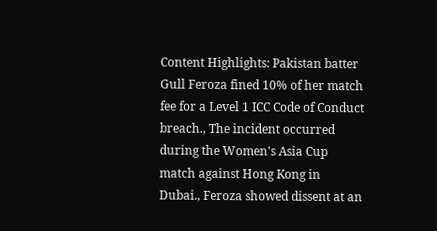Content Highlights: Pakistan batter Gull Feroza fined 10% of her match fee for a Level 1 ICC Code of Conduct breach., The incident occurred during the Women's Asia Cup match against Hong Kong in Dubai., Feroza showed dissent at an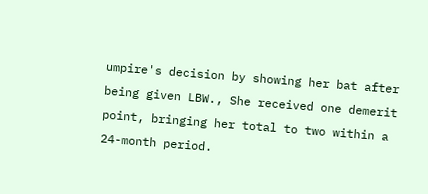umpire's decision by showing her bat after being given LBW., She received one demerit point, bringing her total to two within a 24-month period.